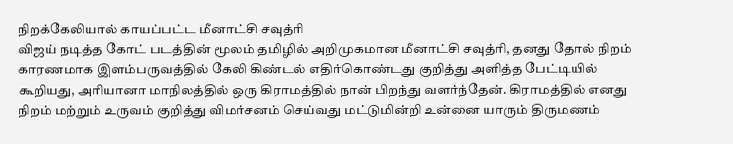நிறக்கேலியால் காயப்பட்ட மீனாட்சி சவுத்ரி
விஜய் நடித்த கோட் படத்தின் மூலம் தமிழில் அறிமுகமான மீனாட்சி சவுத்ரி, தனது தோல் நிறம் காரணமாக இளம்பருவத்தில் கேலி கிண்டல் எதிர்கொண்டது குறித்து அளித்த பேட்டியில் கூறியது, அரியானா மாநிலத்தில் ஒரு கிராமத்தில் நான் பிறந்து வளர்ந்தேன். கிராமத்தில் எனது நிறம் மற்றும் உருவம் குறித்து விமர்சனம் செய்வது மட்டுமின்றி உன்னை யாரும் திருமணம்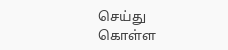செய்து கொள்ள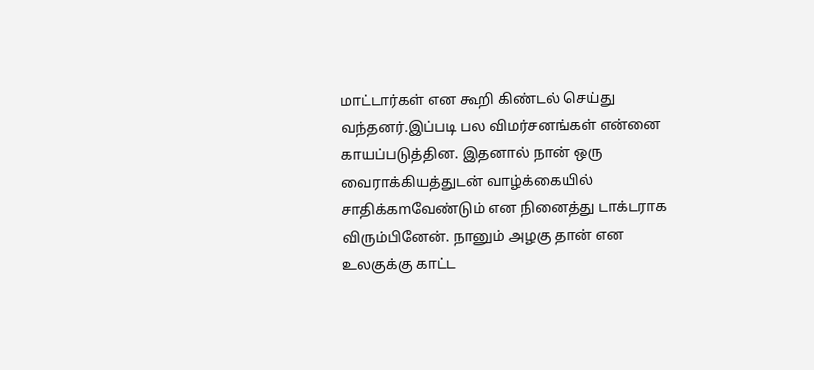மாட்டார்கள் என கூறி கிண்டல் செய்து வந்தனர்.இப்படி பல விமர்சனங்கள் என்னை காயப்படுத்தின. இதனால் நான் ஒரு வைராக்கியத்துடன் வாழ்க்கையில் சாதிக்கmவேண்டும் என நினைத்து டாக்டராக விரும்பினேன். நானும் அழகு தான் என உலகுக்கு காட்ட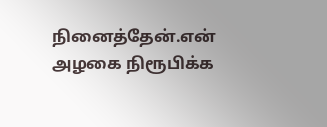நினைத்தேன்.என் அழகை நிரூபிக்க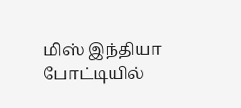மிஸ் இந்தியா போட்டியில்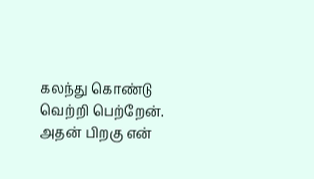கலந்து கொண்டு வெற்றி பெற்றேன். அதன் பிறகு என்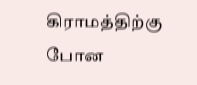கிராமத்திற்கு போன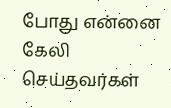போது என்னை கேலி செய்தவர்கள்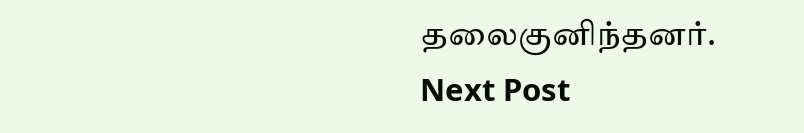தலைகுனிந்தனர்.
Next Post